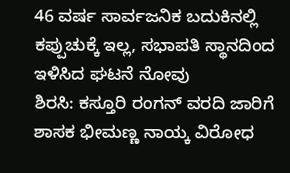46 ವರ್ಷ ಸಾರ್ವಜನಿಕ ಬದುಕಿನಲ್ಲಿ ಕಪ್ಪುಚುಕ್ಕೆ ಇಲ್ಲ, ಸಭಾಪತಿ ಸ್ಥಾನದಿಂದ ಇಳಿಸಿದ ಘಟನೆ ನೋವು
ಶಿರಸಿ: ಕಸ್ತೂರಿ ರಂಗನ್ ವರದಿ ಜಾರಿಗೆ ಶಾಸಕ ಭೀಮಣ್ಣ ನಾಯ್ಕ ವಿರೋಧ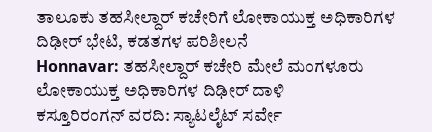ತಾಲೂಕು ತಹಸೀಲ್ದಾರ್ ಕಚೇರಿಗೆ ಲೋಕಾಯುಕ್ತ ಅಧಿಕಾರಿಗಳ ದಿಢೀರ್ ಭೇಟಿ, ಕಡತಗಳ ಪರಿಶೀಲನೆ
Honnavar: ತಹಸೀಲ್ದಾರ್ ಕಚೇರಿ ಮೇಲೆ ಮಂಗಳೂರು ಲೋಕಾಯುಕ್ತ ಅಧಿಕಾರಿಗಳ ದಿಢೀರ್ ದಾಳಿ
ಕಸ್ತೂರಿರಂಗನ್ ವರದಿ: ಸ್ಯಾಟಲೈಟ್ ಸರ್ವೇ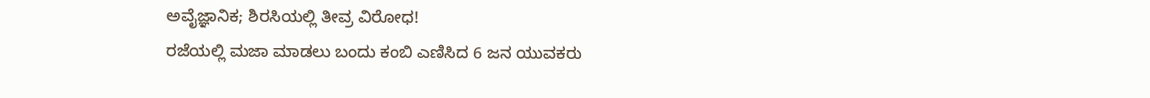ಅವೈಜ್ಞಾನಿಕ; ಶಿರಸಿಯಲ್ಲಿ ತೀವ್ರ ವಿರೋಧ!
ರಜೆಯಲ್ಲಿ ಮಜಾ ಮಾಡಲು ಬಂದು ಕಂಬಿ ಎಣಿಸಿದ 6 ಜನ ಯುವಕರು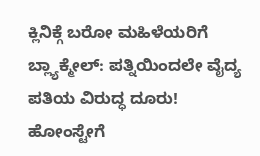ಕ್ಲಿನಿಕ್ಗೆ ಬರೋ ಮಹಿಳೆಯರಿಗೆ ಬ್ಲ್ಯಾಕ್ಮೇಲ್: ಪತ್ನಿಯಿಂದಲೇ ವೈದ್ಯ ಪತಿಯ ವಿರುದ್ಧ ದೂರು!
ಹೋಂಸ್ಟೇಗೆ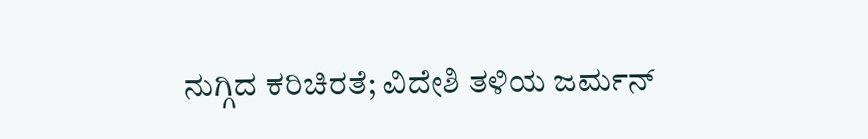ನುಗ್ಗಿದ ಕರಿಚಿರತೆ; ವಿದೇಶಿ ತಳಿಯ ಜರ್ಮನ್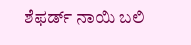ಶೆಫರ್ಡ್ ನಾಯಿ ಬಲಿ